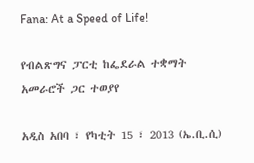Fana: At a Speed of Life!

የብልጽግና ፓርቲ ከፌደራል ተቋማት አመራሮች ጋር ተወያየ

አዲስ አበባ ፣ የካቲት 15 ፣ 2013 (ኤ.ቢ.ሲ)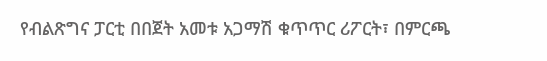የብልጽግና ፓርቲ በበጀት አመቱ አጋማሽ ቁጥጥር ሪፖርት፣ በምርጫ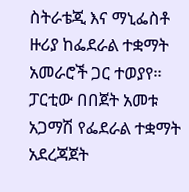ስትራቴጂ እና ማኒፌስቶ ዙሪያ ከፌደራል ተቋማት አመራሮች ጋር ተወያየ።
ፓርቲው በበጀት አመቱ አጋማሽ የፌደራል ተቋማት አደረጃጀት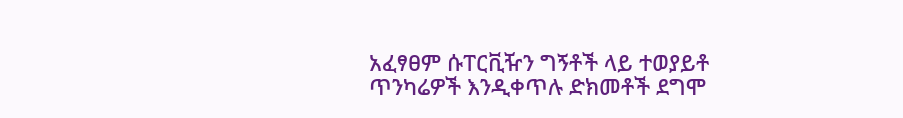አፈፃፀም ሱፐርቪዥን ግኝቶች ላይ ተወያይቶ ጥንካሬዎች እንዲቀጥሉ ድክመቶች ደግሞ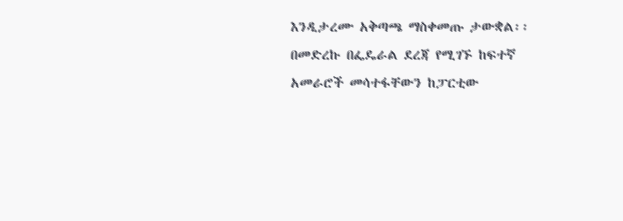እንዲታረሙ አቅጣጫ ማስቀመጡ ታውቋል፡፡
በመድረኩ በፌዴራል ደረጃ የሚገኙ ከፍተኛ አመራሮች መሳተፋቸውን ከፓርቲው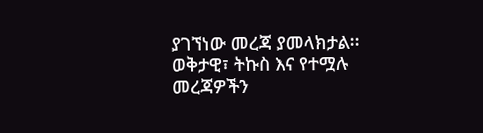ያገኘነው መረጃ ያመላክታል፡፡
ወቅታዊ፣ ትኩስ እና የተሟሉ መረጃዎችን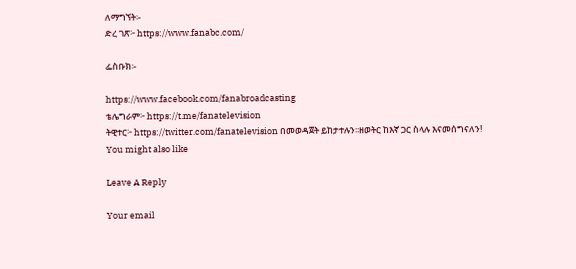ለማግኘት፡-
ድረ ገጽ፦ https://www.fanabc.com/

ፌስቡክ፡-

https://www.facebook.com/fanabroadcasting
ቴሌግራም፦ https://t.me/fanatelevision
ትዊተር፦ https://twitter.com/fanatelevision በመወዳጀት ይከታተሉን፡፡ዘወትር ከእኛ ጋር ስላሉ እናመሰግናለን!
You might also like

Leave A Reply

Your email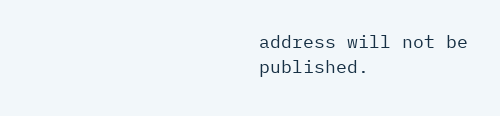address will not be published.